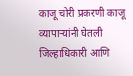काजू चोरी प्रकरणी काजू व्यापाऱ्यांनी घेतली जिल्हाधिकारी आणि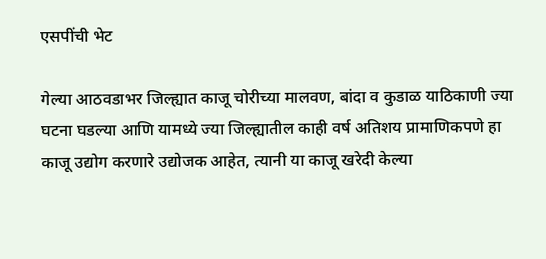एसपींची भेट

गेल्या आठवडाभर जिल्ह्यात काजू चोरीच्या मालवण, बांदा व कुडाळ याठिकाणी ज्या घटना घडल्या आणि यामध्ये ज्या जिल्ह्यातील काही वर्ष अतिशय प्रामाणिकपणे हा काजू उद्योग करणारे उद्योजक आहेत, त्यानी या काजू खरेदी केल्या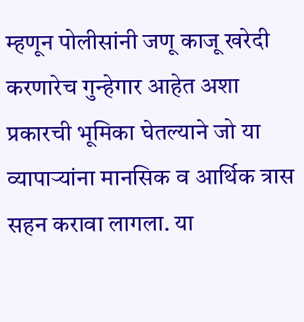म्हणून पोलीसांनी जणू काजू खरेदी करणारेच गुन्हेगार आहेत अशा प्रकारची भूमिका घेतल्याने जो या व्यापाऱ्यांना मानसिक व आर्थिक त्रास सहन करावा लागला. या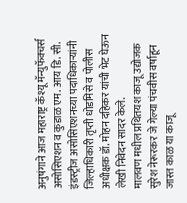अनुषंगाने आज महाराष्ट्र कॅश्यू मॅन्युफॅक्चर्स असोसिएशन व कुडाळ एम. आय डि. सी. इंडस्ट्रीज असोसिएशनच्या पदाधिकाऱ्यांनी जिल्हाधिकारी तृप्ती धोडमिसे व पोलीस अधीक्षक डॉ. मोहन दहिकर यांची भेट घेऊन लेखी निवेदन सादर केले.
मालवण मधील प्रथितयश काजू उद्योजक सुरेश नेरूरकर जे गेल्या पंचवीस वर्षाहून जास्त काळ या काजू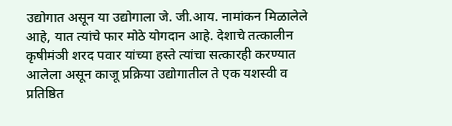उद्योगात असून या उद्योगाला जे. जी.आय. नामांकन मिळालेले आहे, यात त्यांचे फार मोठे योगदान आहे. देशाचे तत्कालीन कृषीमंञी शरद पवार यांच्या हस्ते त्यांचा सत्कारही करण्यात आलेला असून काजू प्रक्रिया उद्योगातील ते एक यशस्वी व प्रतिष्ठित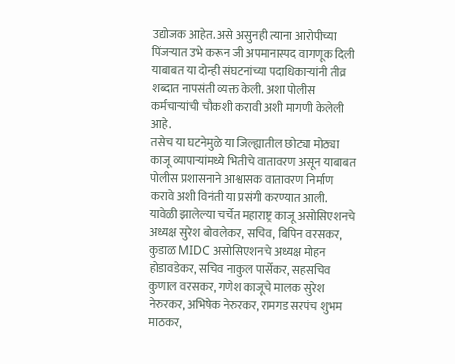उद्योजक आहेत. असे असुनही त्याना आरोपीच्या पिंजऱ्यात उभे करून जी अपमानास्पद वागणूक दिली याबाबत या दोन्ही संघटनांच्या पदाधिकाऱ्यांनी तीव्र शब्दात नापसंती व्यक्त केली. अशा पोलीस कर्मचाऱ्यांची चौकशी करावी अशी मागणी केलेली आहे.
तसेच या घटनेमुळे या जिल्ह्यातील छोट्या मोठ्या काजू व्यापाऱ्यांमध्ये भितीचे वातावरण असून याबाबत पोलीस प्रशासनाने आश्वासक वातावरण निर्माण करावे अशी विनंती या प्रसंगी करण्यात आली.
यावेळी झालेल्या चर्चेत महाराष्ट्र काजू असोसिएशनचे अध्यक्ष सुरेश बोवलेकर, सचिव, बिपिन वरसकर, कुडाळ MIDC असोसिएशनचे अध्यक्ष मोहन होडावडेकर, सचिव नाकुल पार्सेकर, सहसचिव कुणाल वरसकर, गणेश काजूचे मालक सुरेश नेरुरकर, अभिषेक नेरुरकर, रामगड सरपंच शुभम माठकर,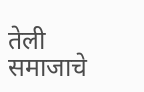तेली समाजाचे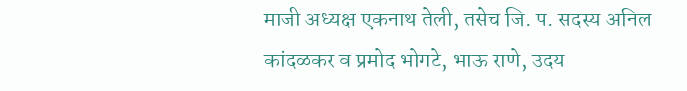माजी अध्यक्ष एकनाथ तेली, तसेच जि. प. सदस्य अनिल कांदळकर व प्रमोद भोगटे, भाऊ राणे, उदय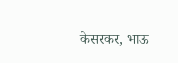केसरकर, भाऊ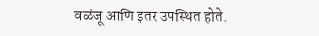वळंजू आणि इतर उपस्थित होते.